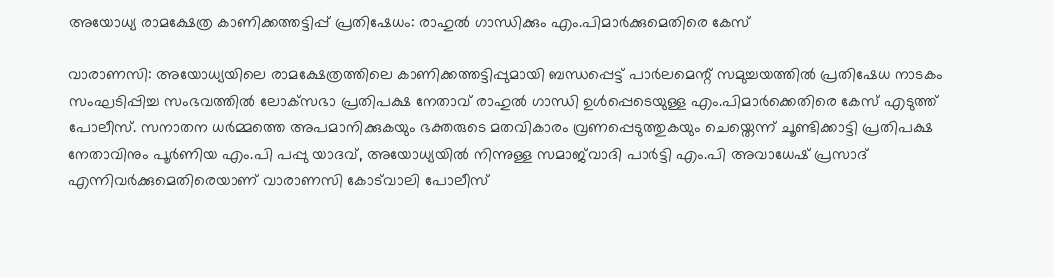അയോധ്യ രാമക്ഷേത്ര കാണിക്കത്തട്ടിപ്പ് പ്രതിഷേധം: രാഹുൽ ഗാന്ധിക്കും എം.പിമാർക്കുമെതിരെ കേസ്

വാരാണസി: അയോധ്യയിലെ രാമക്ഷേത്രത്തിലെ കാണിക്കത്തട്ടിപ്പുമായി ബന്ധപ്പെട്ട് പാർലമെന്റ് സമുച്ചയത്തിൽ പ്രതിഷേധ നാടകം സംഘടിപ്പിച്ച സംഭവത്തിൽ ലോക്‌സഭാ പ്രതിപക്ഷ നേതാവ് രാഹുൽ ഗാന്ധി ഉൾപ്പെടെയുള്ള എം.പിമാർക്കെതിരെ കേസ് എടുത്ത് പോലീസ്. സനാതന ധർമ്മത്തെ അപമാനിക്കുകയും ഭക്തരുടെ മതവികാരം വ്രണപ്പെടുത്തുകയും ചെയ്തെന്ന് ചൂണ്ടിക്കാട്ടി പ്രതിപക്ഷ നേതാവിനും പൂർണിയ എം.പി പപ്പു യാദവ്, അയോധ്യയിൽ നിന്നുള്ള സമാജ്‌വാദി പാർട്ടി എം.പി അവാധേഷ് പ്രസാദ് എന്നിവർക്കുമെതിരെയാണ് വാരാണസി കോട്‌വാലി പോലീസ്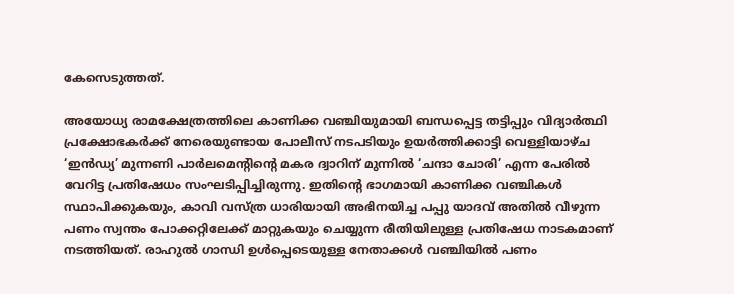കേസെടുത്തത്.

അയോധ്യ രാമക്ഷേത്രത്തിലെ കാണിക്ക വഞ്ചിയുമായി ബന്ധപ്പെട്ട തട്ടിപ്പും വിദ്യാർത്ഥി പ്രക്ഷോഭകർക്ക് നേരെയുണ്ടായ പോലീസ് നടപടിയും ഉയർത്തിക്കാട്ടി വെള്ളിയാഴ്ച ‘ഇൻഡ്യ’ മുന്നണി പാർലമെന്റിന്റെ മകര ദ്വാറിന് മുന്നിൽ ‘ചന്ദാ ചോരി’ എന്ന പേരിൽ വേറിട്ട പ്രതിഷേധം സംഘടിപ്പിച്ചിരുന്നു. ഇതിന്റെ ഭാഗമായി കാണിക്ക വഞ്ചികൾ സ്ഥാപിക്കുകയും, കാവി വസ്ത്ര ധാരിയായി അഭിനയിച്ച പപ്പു യാദവ് അതിൽ വീഴുന്ന പണം സ്വന്തം പോക്കറ്റിലേക്ക് മാറ്റുകയും ചെയ്യുന്ന രീതിയിലുള്ള പ്രതിഷേധ നാടകമാണ് നടത്തിയത്. രാഹുൽ ഗാന്ധി ഉൾപ്പെടെയുള്ള നേതാക്കൾ വഞ്ചിയിൽ പണം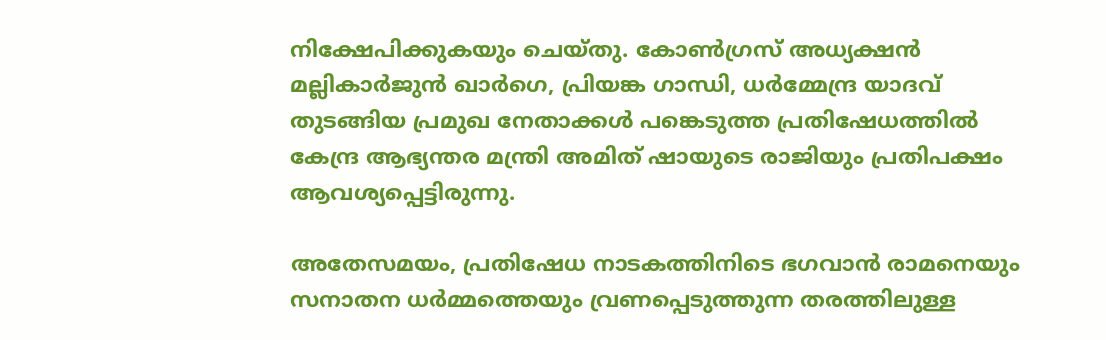നിക്ഷേപിക്കുകയും ചെയ്തു. കോൺഗ്രസ് അധ്യക്ഷൻ മല്ലികാർജുൻ ഖാർഗെ, പ്രിയങ്ക ഗാന്ധി, ധർമ്മേന്ദ്ര യാദവ് തുടങ്ങിയ പ്രമുഖ നേതാക്കൾ പങ്കെടുത്ത പ്രതിഷേധത്തിൽ കേന്ദ്ര ആഭ്യന്തര മന്ത്രി അമിത് ഷായുടെ രാജിയും പ്രതിപക്ഷം ആവശ്യപ്പെട്ടിരുന്നു.

അതേസമയം, പ്രതിഷേധ നാടകത്തിനിടെ ഭഗവാൻ രാമനെയും സനാതന ധർമ്മത്തെയും വ്രണപ്പെടുത്തുന്ന തരത്തിലുള്ള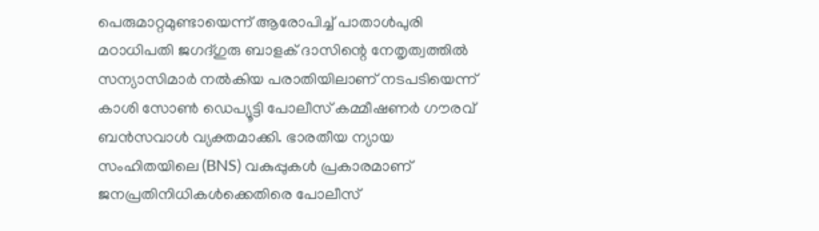പെരുമാറ്റമുണ്ടായെന്ന് ആരോപിച്ച് പാതാൾപുരി മഠാധിപതി ജഗദ്ഗുരു ബാളക് ദാസിന്റെ നേതൃത്വത്തിൽ സന്യാസിമാർ നൽകിയ പരാതിയിലാണ് നടപടിയെന്ന് കാശി സോൺ ഡെപ്യൂട്ടി പോലീസ് കമ്മീഷണർ ഗൗരവ് ബൻസവാൾ വ്യക്തമാക്കി. ഭാരതീയ ന്യായ സംഹിതയിലെ (BNS) വകുപ്പുകൾ പ്രകാരമാണ് ജനപ്രതിനിധികൾക്കെതിരെ പോലീസ്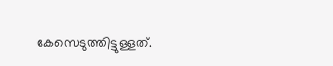കേസെടുത്തിട്ടുള്ളത്.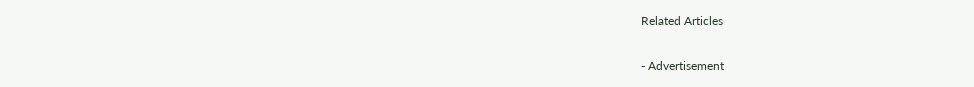Related Articles

- Advertisement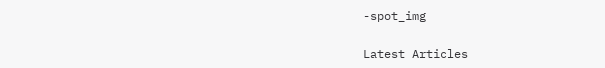-spot_img

Latest Articles